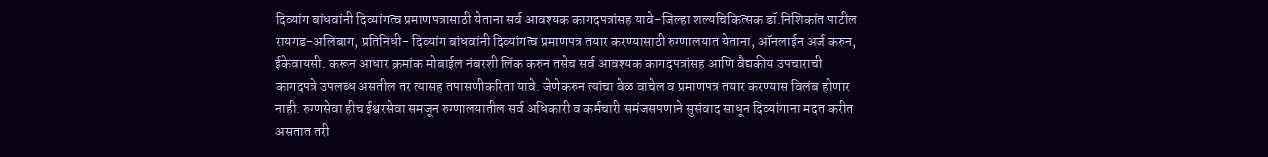दिव्यांग बांधवांनी दिव्यांगत्व प्रमाणपत्रासाठी येताना सर्व आवश्यक कागदपत्रांसह यावे-जिल्हा शल्यचिकित्सक डॉ.निशिकांत पाटील
रायगड-अलिबाग, प्रतिनिधी- दिव्यांग बांधवांनी दिव्यांगत्व प्रमाणपत्र तयार करण्यासाठी रुग्णालयात येताना, ऑनलाईन अर्ज करुन, ईकेवायसी. करून आधार क्रमांक मोबाईल नंबरशी लिंक करुन तसेच सर्व आवश्यक कागदपत्रांसह आणि वैद्यकीय उपचाराची कागदपत्रे उपलब्ध असतील तर त्यासह तपासणीकरिता यावे. जेणेकरुन त्यांचा वेळ वाचेल व प्रमाणपत्र तयार करण्यास विलंब होणार नाही. रुग्णसेवा हीच ईश्वरसेवा समजून रुग्णालयातील सर्व अधिकारी व कर्मचारी समंजसपणाने सुसंवाद साधून दिव्यांगाना मदत करीत असतात तरी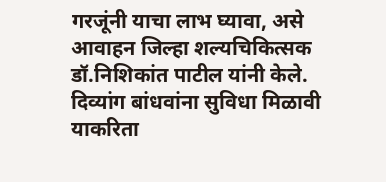गरजूंनी याचा लाभ घ्यावा, असे आवाहन जिल्हा शल्यचिकित्सक डॉ.निशिकांत पाटील यांनी केले.
दिव्यांग बांधवांना सुविधा मिळावी याकरिता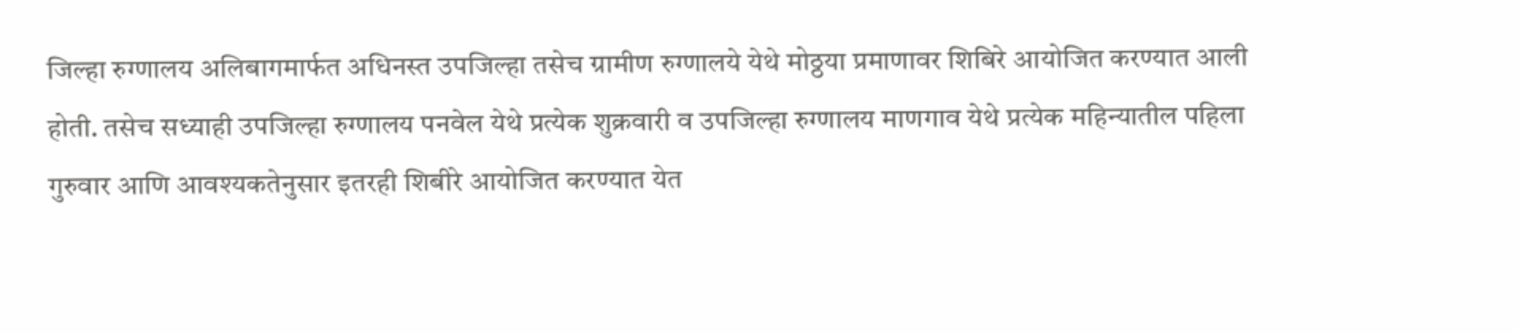जिल्हा रुग्णालय अलिबागमार्फत अधिनस्त उपजिल्हा तसेच ग्रामीण रुग्णालये येथे मोठ्ठया प्रमाणावर शिबिरे आयोजित करण्यात आली होती. तसेच सध्याही उपजिल्हा रुग्णालय पनवेल येथे प्रत्येक शुक्रवारी व उपजिल्हा रुग्णालय माणगाव येथे प्रत्येक महिन्यातील पहिला गुरुवार आणि आवश्यकतेनुसार इतरही शिबीरे आयोजित करण्यात येत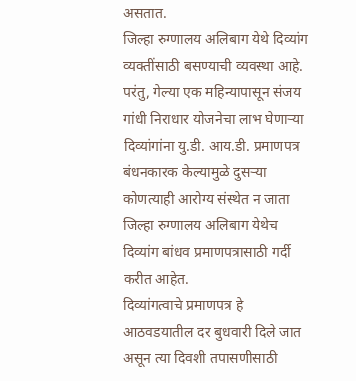असतात.
जिल्हा रुग्णालय अलिबाग येथे दिव्यांग व्यक्तींसाठी बसण्याची व्यवस्था आहे. परंतु, गेल्या एक महिन्यापासून संजय गांधी निराधार योजनेचा लाभ घेणाऱ्या दिव्यांगांना यु.डी. आय.डी. प्रमाणपत्र बंधनकारक केल्यामुळे दुसऱ्या कोणत्याही आरोग्य संस्थेत न जाता जिल्हा रुग्णालय अलिबाग येथेच दिव्यांग बांधव प्रमाणपत्रासाठी गर्दी करीत आहेत.
दिव्यांगत्वाचे प्रमाणपत्र हे आठवडयातील दर बुधवारी दिले जात असून त्या दिवशी तपासणीसाठी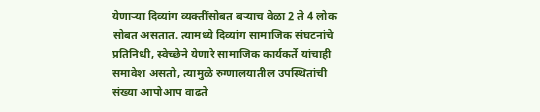येणाऱ्या दिव्यांग व्यक्तींसोबत बऱ्याच वेळा 2 ते 4 लोक सोबत असतात. त्यामध्ये दिव्यांग सामाजिक संघटनांचे प्रतिनिधी, स्वेच्छेने येणारे सामाजिक कार्यकर्ते यांचाही समावेश असतो, त्यामुळे रुग्णालयातील उपस्थितांची संख्या आपोआप वाढते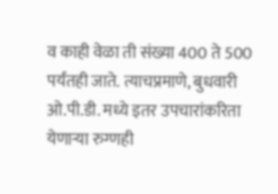व काही वेळा ती संख्या 400 ते 500 पर्यंतही जाते. त्याचप्रमाणे, बुधवारी ओ.पी.डी. मध्ये इतर उपचारांकरिता येणाऱ्या रुग्णही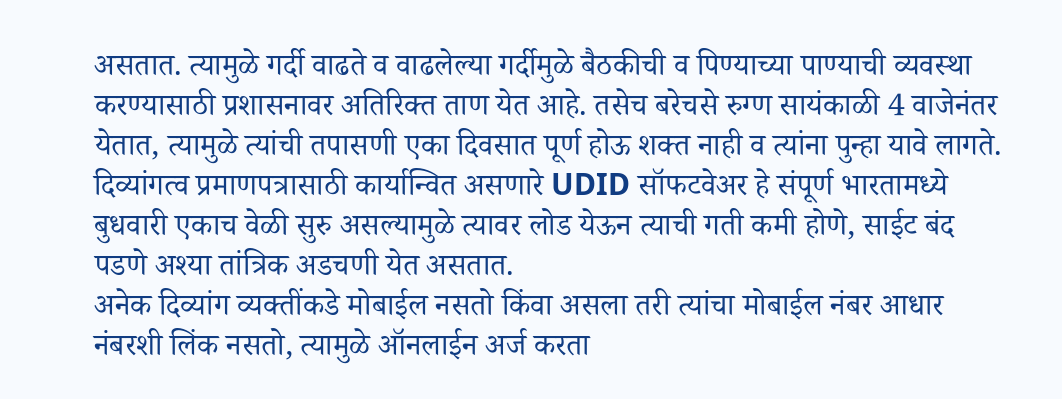असतात. त्यामुळे गर्दी वाढते व वाढलेल्या गर्दीमुळे बैठकीची व पिण्याच्या पाण्याची व्यवस्था करण्यासाठी प्रशासनावर अतिरिक्त ताण येत आहे. तसेच बरेचसे रुग्ण सायंकाळी 4 वाजेनंतर येतात, त्यामुळे त्यांची तपासणी एका दिवसात पूर्ण होऊ शक्त नाही व त्यांना पुन्हा यावे लागते. दिव्यांगत्व प्रमाणपत्रासाठी कार्यान्वित असणारे UDID सॉफटवेअर हे संपूर्ण भारतामध्ये बुधवारी एकाच वेळी सुरु असल्यामुळे त्यावर लोड येऊन त्याची गती कमी होणे, साईट बंद पडणे अश्या तांत्रिक अडचणी येत असतात.
अनेक दिव्यांग व्यक्तींकडे मोबाईल नसतो किंवा असला तरी त्यांचा मोबाईल नंबर आधार नंबरशी लिंक नसतो, त्यामुळे ऑनलाईन अर्ज करता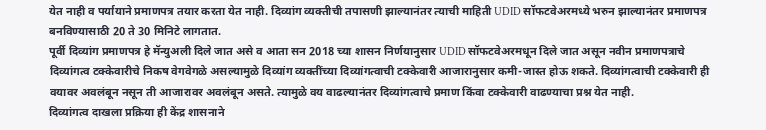येत नाही व पर्यायाने प्रमाणपत्र तयार करता येत नाही. दिव्यांग व्यक्तीची तपासणी झाल्यानंतर त्याची माहिती UDID सॉफटवेअरमध्ये भरुन झाल्यानंतर प्रमाणपत्र बनविण्यासाठी 20 ते 30 मिनिटे लागतात.
पूर्वी दिव्यांग प्रमाणपत्र हे मॅन्युअली दिले जात असे व आता सन 2018 च्या शासन निर्णयानुसार UDID सॉफटवेअरमधून दिले जात असून नवीन प्रमाणपत्राचे दिव्यांगत्व टक्केवारीचे निकष वेगवेगळे असल्यामुळे दिव्यांग व्यक्तींच्या दिव्यांगत्वाची टक्केवारी आजारानुसार कमी-जास्त होऊ शकते. दिव्यांगत्वाची टक्केवारी ही वयावर अवलंबून नसून ती आजारावर अवलंबून असते. त्यामुळे वय वाढल्यानंतर दिव्यांगत्वाचे प्रमाण किंवा टक्केवारी वाढण्याचा प्रश्न येत नाही.
दिव्यांगत्व दाखला प्रक्रिया ही केंद्र शासनाने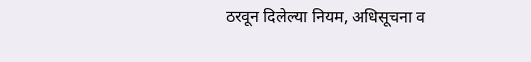ठरवून दिलेल्या नियम, अधिसूचना व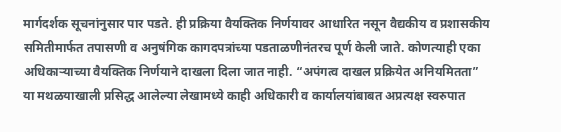मार्गदर्शक सूचनांनुसार पार पडते. ही प्रक्रिया वैयक्तिक निर्णयावर आधारित नसून वैद्यकीय व प्रशासकीय समितीमार्फत तपासणी व अनुषंगिक कागदपत्रांच्या पडताळणीनंतरच पूर्ण केली जाते. कोणत्याही एका अधिकाऱ्याच्या वैयक्तिक निर्णयाने दाखला दिला जात नाही. “अपंगत्व दाखल प्रक्रियेत अनियमितता” या मथळयाखाली प्रसिद्ध आलेल्या लेखामध्ये काही अधिकारी व कार्यालयांबाबत अप्रत्यक्ष स्वरुपात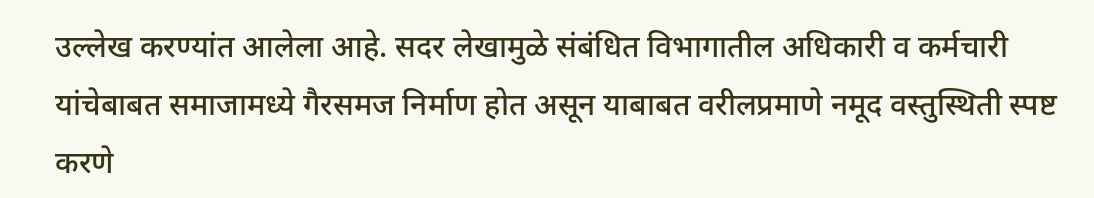उल्लेख करण्यांत आलेला आहे. सदर लेखामुळे संबंधित विभागातील अधिकारी व कर्मचारी यांचेबाबत समाजामध्ये गैरसमज निर्माण होत असून याबाबत वरीलप्रमाणे नमूद वस्तुस्थिती स्पष्ट करणे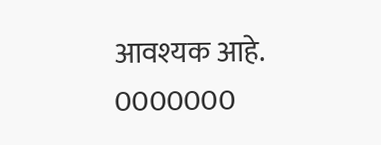आवश्यक आहे.
0000000